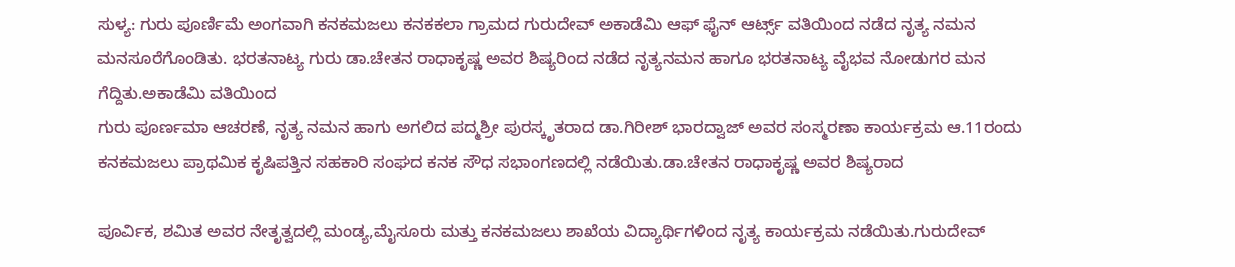ಸುಳ್ಯ: ಗುರು ಪೂರ್ಣಿಮೆ ಅಂಗವಾಗಿ ಕನಕಮಜಲು ಕನಕಕಲಾ ಗ್ರಾಮದ ಗುರುದೇವ್ ಅಕಾಡೆಮಿ ಆಫ್ ಫೈನ್ ಆರ್ಟ್ಸ್ ವತಿಯಿಂದ ನಡೆದ ನೃತ್ಯ ನಮನ ಮನಸೂರೆಗೊಂಡಿತು. ಭರತನಾಟ್ಯ ಗುರು ಡಾ.ಚೇತನ ರಾಧಾಕೃಷ್ಣ ಅವರ ಶಿಷ್ಯರಿಂದ ನಡೆದ ನೃತ್ಯನಮನ ಹಾಗೂ ಭರತನಾಟ್ಯ ವೈಭವ ನೋಡುಗರ ಮನ ಗೆದ್ದಿತು.ಅಕಾಡೆಮಿ ವತಿಯಿಂದ
ಗುರು ಪೂರ್ಣಮಾ ಆಚರಣೆ, ನೃತ್ಯ ನಮನ ಹಾಗು ಅಗಲಿದ ಪದ್ಮಶ್ರೀ ಪುರಸ್ಕೃತರಾದ ಡಾ.ಗಿರೀಶ್ ಭಾರದ್ವಾಜ್ ಅವರ ಸಂಸ್ಮರಣಾ ಕಾರ್ಯಕ್ರಮ ಆ.11ರಂದು ಕನಕಮಜಲು ಪ್ರಾಥಮಿಕ ಕೃಷಿಪತ್ತಿನ ಸಹಕಾರಿ ಸಂಘದ ಕನಕ ಸೌಧ ಸಭಾಂಗಣದಲ್ಲಿ ನಡೆಯಿತು.ಡಾ.ಚೇತನ ರಾಧಾಕೃಷ್ಣ ಅವರ ಶಿಷ್ಯರಾದ

ಪೂರ್ವಿಕ, ಶಮಿತ ಅವರ ನೇತೃತ್ವದಲ್ಲಿ ಮಂಡ್ಯ,ಮೈಸೂರು ಮತ್ತು ಕನಕಮಜಲು ಶಾಖೆಯ ವಿದ್ಯಾರ್ಥಿಗಳಿಂದ ನೃತ್ಯ ಕಾರ್ಯಕ್ರಮ ನಡೆಯಿತು.ಗುರುದೇವ್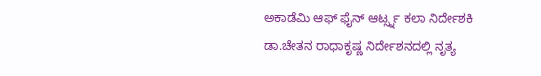ಅಕಾಡೆಮಿ ಆಫ್ ಫೈನ್ ಆರ್ಟ್ಸ್ನ ಕಲಾ ನಿರ್ದೇಶಕಿ ಡಾ.ಚೇತನ ರಾಧಾಕೃಷ್ಣ ನಿರ್ದೇಶನದಲ್ಲಿ ನೃತ್ಯ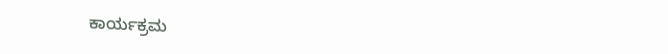ಕಾರ್ಯಕ್ರಮ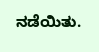ನಡೆಯಿತು.